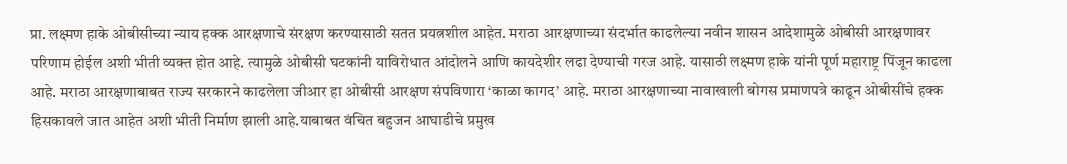प्रा. लक्ष्मण हाके ओबीसीच्या न्याय हक्क आरक्षणाचे संरक्षण करण्यासाठी सतत प्रयत्नशील आहेत. मराठा आरक्षणाच्या संदर्भात काढलेल्या नवीन शासन आदेशामुळे ओबीसी आरक्षणावर परिणाम होईल अशी भीती व्यक्त होत आहे. त्यामुळे ओबीसी घटकांनी याविरोधात आंदोलने आणि कायदेशीर लढा देण्याची गरज आहे. यासाठी लक्ष्मण हाके यांनी पूर्ण महाराष्ट्र पिंजून काढला आहे. मराठा आरक्षणाबाबत राज्य सरकारने काढलेला जीआर हा ओबीसी आरक्षण संपविणारा ‘काळा कागद’ आहे. मराठा आरक्षणाच्या नावाखाली बोगस प्रमाणपत्रे काढून ओबीसींचे हक्क हिसकावले जात आहेत अशी भीती निर्माण झाली आहे.याबाबत वंचित बहुजन आघाडीचे प्रमुख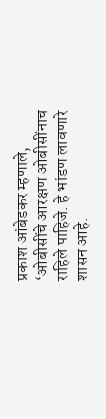प्रकाश आंबेडकर म्हणाले, ‘ओबीसींचे आरक्षण ओबीसींनाच राहिले पाहिजे. हे भांडण लावणारे शासन आहे.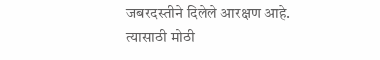जबरदस्तीने दिलेले आरक्षण आहे. त्यासाठी मोठी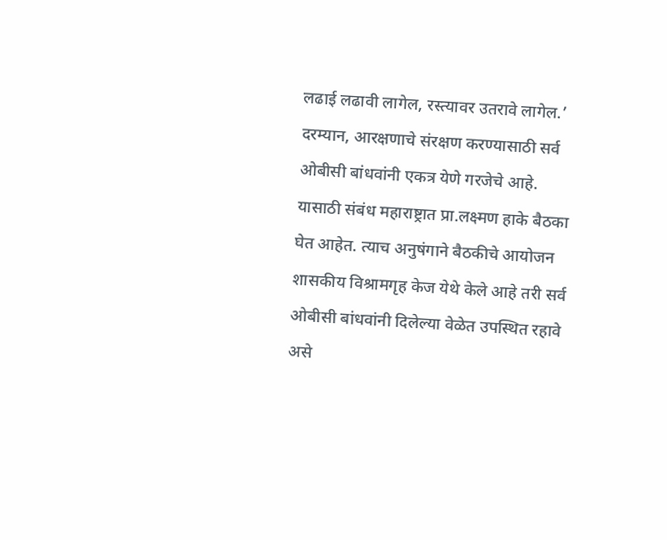लढाई लढावी लागेल, रस्त्यावर उतरावे लागेल.’
दरम्यान, आरक्षणाचे संरक्षण करण्यासाठी सर्व ओबीसी बांधवांनी एकत्र येणे गरजेचे आहे. यासाठी संबंध महाराष्ट्रात प्रा.लक्ष्मण हाके बैठका घेत आहेत. त्याच अनुषंगाने बैठकीचे आयोजन शासकीय विश्रामगृह केज येथे केले आहे तरी सर्व ओबीसी बांधवांनी दिलेल्या वेळेत उपस्थित रहावे असे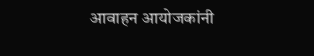आवाहन आयोजकांनी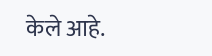केले आहे.